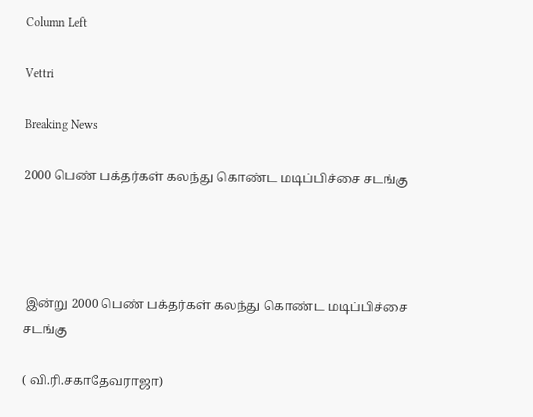Column Left

Vettri

Breaking News

2000 பெண் பக்தர்கள் கலந்து கொண்ட மடிப்பிச்சை சடங்கு




 இன்று 2000 பெண் பக்தர்கள் கலந்து கொண்ட மடிப்பிச்சை சடங்கு

( வி.ரி.சகாதேவராஜா)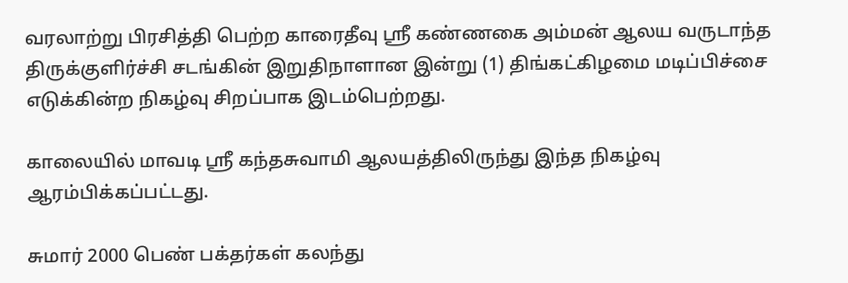வரலாற்று பிரசித்தி பெற்ற காரைதீவு ஸ்ரீ கண்ணகை அம்மன் ஆலய வருடாந்த திருக்குளிர்ச்சி சடங்கின் இறுதிநாளான இன்று (1) திங்கட்கிழமை மடிப்பிச்சை  எடுக்கின்ற நிகழ்வு சிறப்பாக இடம்பெற்றது.

காலையில் மாவடி ஸ்ரீ கந்தசுவாமி ஆலயத்திலிருந்து இந்த நிகழ்வு ஆரம்பிக்கப்பட்டது.

சுமார் 2000 பெண் பக்தர்கள் கலந்து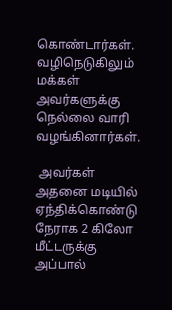கொண்டார்கள். வழிநெடுகிலும் மக்கள் அவர்களுக்கு நெல்லை வாரி வழங்கினார்கள்.

 அவர்கள் அதனை மடியில் ஏந்திக்கொண்டு நேராக 2 கிலோ மீட்டருக்கு அப்பால்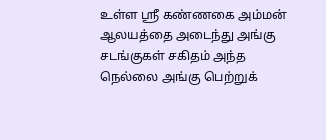உள்ள ஸ்ரீ கண்ணகை அம்மன் ஆலயத்தை அடைந்து அங்கு சடங்குகள் சகிதம் அந்த நெல்லை அங்கு பெற்றுக்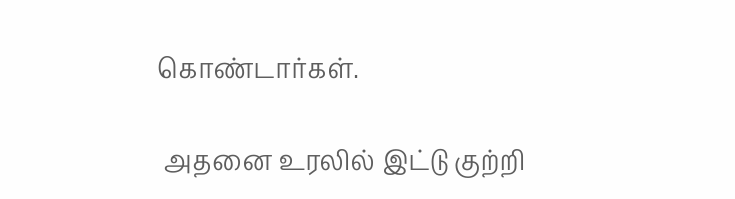கொண்டார்கள்.

 அதனை உரலில் இட்டு குற்றி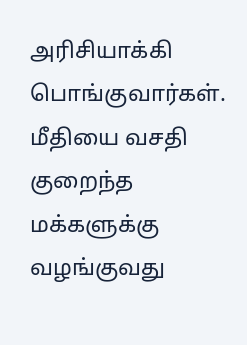அரிசியாக்கி பொங்குவார்கள். மீதியை வசதி குறைந்த மக்களுக்கு வழங்குவது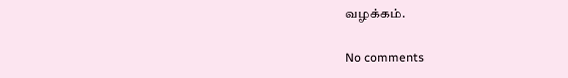வழக்கம்.

No comments